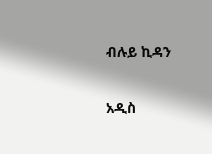ብሉይ ኪዳን

አዲስ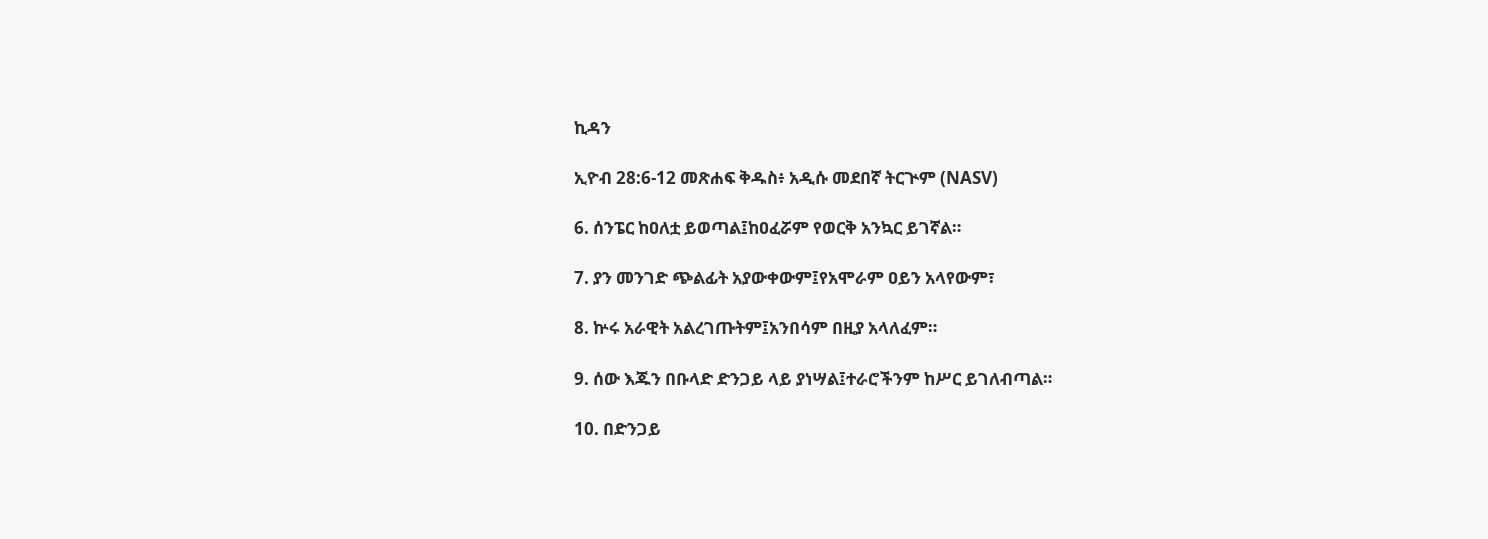ኪዳን

ኢዮብ 28:6-12 መጽሐፍ ቅዱስ፥ አዲሱ መደበኛ ትርጒም (NASV)

6. ሰንፔር ከዐለቷ ይወጣል፤ከዐፈሯም የወርቅ አንኳር ይገኛል።

7. ያን መንገድ ጭልፊት አያውቀውም፤የአሞራም ዐይን አላየውም፣

8. ኵሩ አራዊት አልረገጡትም፤አንበሳም በዚያ አላለፈም።

9. ሰው እጁን በቡላድ ድንጋይ ላይ ያነሣል፤ተራሮችንም ከሥር ይገለብጣል።

10. በድንጋይ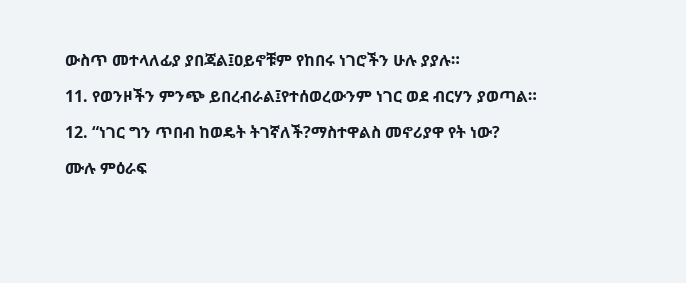ውስጥ መተላለፊያ ያበጃል፤ዐይኖቹም የከበሩ ነገሮችን ሁሉ ያያሉ።

11. የወንዞችን ምንጭ ይበረብራል፤የተሰወረውንም ነገር ወደ ብርሃን ያወጣል።

12. “ነገር ግን ጥበብ ከወዴት ትገኛለች?ማስተዋልስ መኖሪያዋ የት ነው?

ሙሉ ምዕራፍ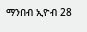ማንበብ ኢዮብ 28